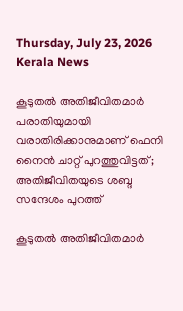Thursday, July 23, 2026
Kerala News

കൂടുതല്‍ അതിജീവിതമാര്‍ പരാതിയുമായി വരാതിരിക്കാനുമാണ് ഫെനി നൈന്‍ ചാറ്റ് പുറത്തുവിട്ടത്; അതിജീവിതയുടെ ശബ്ദ സന്ദേശം പുറത്ത്

കൂടുതല്‍ അതിജീവിതമാര്‍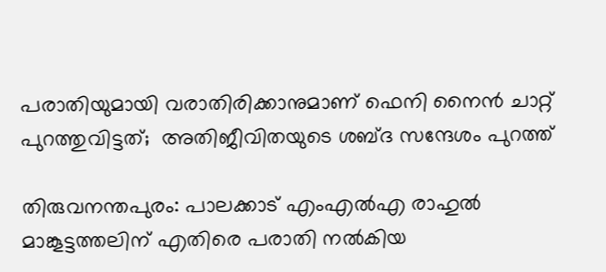പരാതിയുമായി വരാതിരിക്കാനുമാണ് ഫെനി നൈന്‍ ചാറ്റ് പുറത്തുവിട്ടത്;  അതിജീവിതയുടെ ശബ്ദ സന്ദേശം പുറത്ത്

തിരുവനന്തപുരം: പാലക്കാട് എംഎല്‍എ രാഹുല്‍ മാങ്കൂട്ടത്തലിന് എതിരെ പരാതി നല്‍കിയ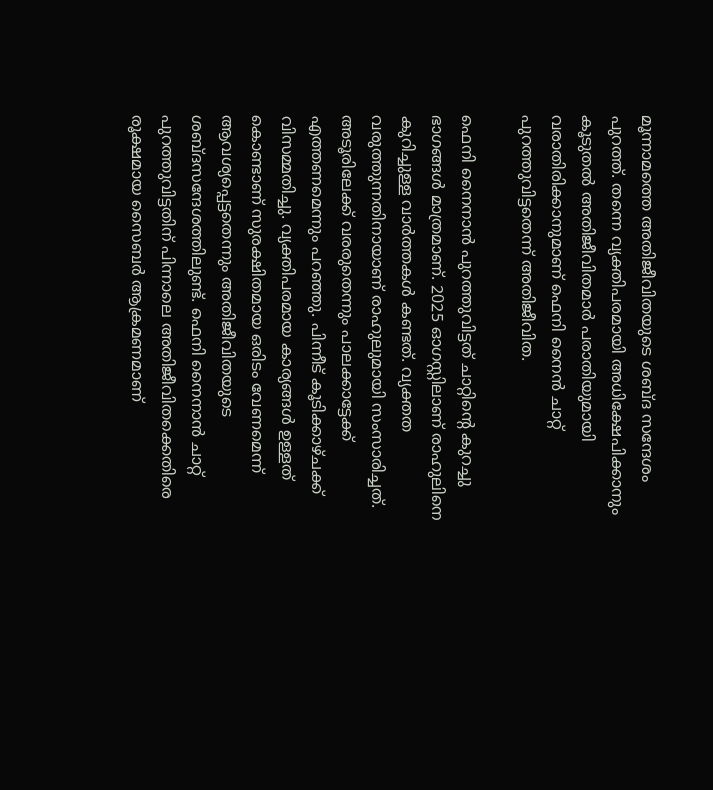മൂന്നാമത്തെ അതിജീവിതയുടെ ശബ്ദ സന്ദേശം പുറത്ത്. തന്നെ വ്യക്തിപരമായി അധിക്ഷേപിക്കാനും കൂടുതല്‍ അതിജീവിതമാര്‍ പരാതിയുമായി വരാതിരിക്കാനുമാണ് ഫെനി നൈന്‍ ചാറ്റ് പുറത്തുവിട്ടതെന്ന് അതിജീവിത.

ഫെനി നൈനാന്‍ പുറത്തുവിട്ടത് ചാറ്റിന്റെ കുറച്ചു ഭാഗങ്ങള്‍ മാത്രമാണ്. 2025 ഓഗസ്റ്റിലാണ് രാഹുലിനെ കുറിച്ചുള്ള വാര്‍ത്തകള്‍ കണ്ടത്. വ്യക്തത വരുത്തുന്നതിനായാണ് രാഹുലുമായി സംസാരിച്ചത്. അടൂരിലേക്ക് വരരുതെന്നും പാലക്കാട്ടേക്ക് എത്തണമെന്നും പറഞ്ഞു. പിന്നീട് കൂടിക്കാഴ്ചക്ക് വിസമ്മതിച്ചു. വ്യക്തിപരമായ കാര്യങ്ങള്‍ ഉള്ളത് കൊണ്ടാണ് സുരക്ഷിതമായ ഒരിടം വേണമെന്ന് ആവശ്യപ്പെട്ടതെന്നും അതിജീവിതയുടെ ശബ്ദസന്ദേശത്തിലുണ്ട്. ഫെനി നൈനാന്‍ ചാറ്റ് പുറത്തുവിട്ടതിന് പിന്നാലെ അതിജീവിതക്കെതിരെ രൂക്ഷമായ സൈബര്‍ ആക്രമണമാണ്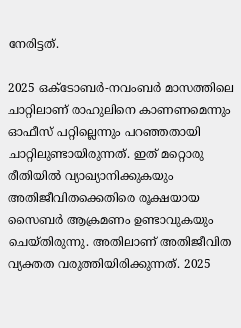നേരിട്ടത്.

2025 ഒക്ടോബര്‍-നവംബര്‍ മാസത്തിലെ ചാറ്റിലാണ് രാഹുലിനെ കാണണമെന്നും ഓഫീസ് പറ്റില്ലെന്നും പറഞ്ഞതായി ചാറ്റിലുണ്ടായിരുന്നത്. ഇത് മറ്റൊരു രീതിയില്‍ വ്യാഖ്യാനിക്കുകയും അതിജീവിതക്കെതിരെ രൂക്ഷയായ സൈബര്‍ ആക്രമണം ഉണ്ടാവുകയും ചെയ്തിരുന്നു. അതിലാണ് അതിജീവിത വ്യക്തത വരുത്തിയിരിക്കുന്നത്. 2025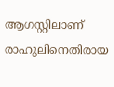ആഗസ്റ്റിലാണ് രാഹുലിനെതിരായ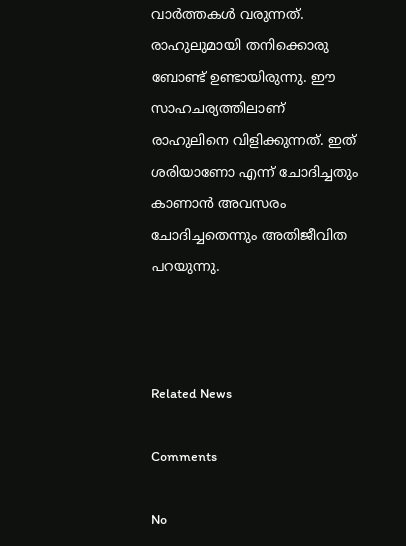വാര്‍ത്തകള്‍ വരുന്നത്. രാഹുലുമായി തനിക്കൊരു ബോണ്ട് ഉണ്ടായിരുന്നു. ഈ സാഹചര്യത്തിലാണ് രാഹുലിനെ വിളിക്കുന്നത്. ഇത് ശരിയാണോ എന്ന് ചോദിച്ചതും കാണാന്‍ അവസരം ചോദിച്ചതെന്നും അതിജീവിത പറയുന്നു.



Related News

Comments

No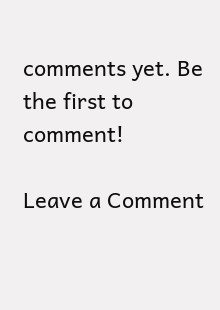comments yet. Be the first to comment!

Leave a Comment